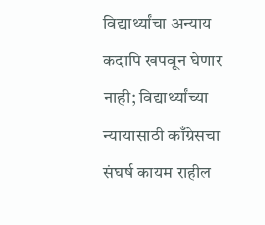विद्यार्थ्यांचा अन्याय कदापि खपवून घेणार नाही; विद्यार्थ्यांच्या न्यायासाठी काँग्रेसचा संघर्ष कायम राहील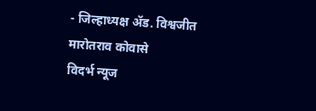- जिल्हाध्यक्ष ॲड. विश्वजीत मारोतराव कोवासे
विदर्भ न्यूज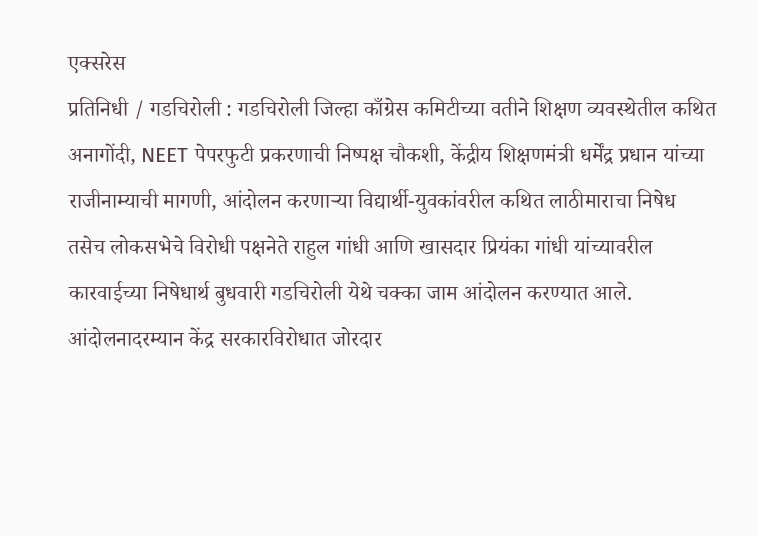एक्सरेस
प्रतिनिधी / गडचिरोली : गडचिरोली जिल्हा काँग्रेस कमिटीच्या वतीने शिक्षण व्यवस्थेतील कथित अनागोंदी, NEET पेपरफुटी प्रकरणाची निष्पक्ष चौकशी, केंद्रीय शिक्षणमंत्री धर्मेंद्र प्रधान यांच्या राजीनाम्याची मागणी, आंदोलन करणाऱ्या विद्यार्थी-युवकांवरील कथित लाठीमाराचा निषेध तसेच लोकसभेचे विरोधी पक्षनेते राहुल गांधी आणि खासदार प्रियंका गांधी यांच्यावरील कारवाईच्या निषेधार्थ बुधवारी गडचिरोली येथे चक्का जाम आंदोलन करण्यात आले. आंदोलनादरम्यान केंद्र सरकारविरोधात जोरदार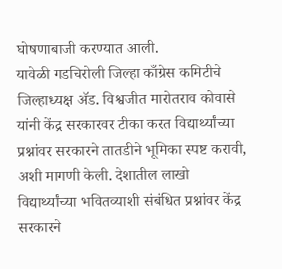घोषणाबाजी करण्यात आली.
यावेळी गडचिरोली जिल्हा काँग्रेस कमिटीचे जिल्हाध्यक्ष ॲड. विश्वजीत मारोतराव कोवासे यांनी केंद्र सरकारवर टीका करत विद्यार्थ्यांच्या प्रश्नांवर सरकारने तातडीने भूमिका स्पष्ट करावी, अशी मागणी केली. देशातील लाखो विद्यार्थ्यांच्या भवितव्याशी संबंधित प्रश्नांवर केंद्र सरकारने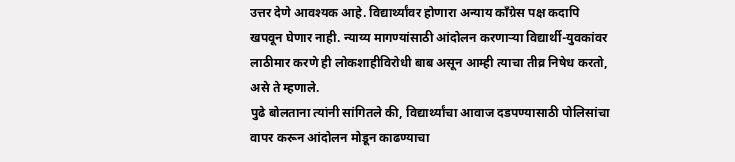उत्तर देणे आवश्यक आहे. विद्यार्थ्यांवर होणारा अन्याय काँग्रेस पक्ष कदापि खपवून घेणार नाही. न्याय्य मागण्यांसाठी आंदोलन करणाऱ्या विद्यार्थी-युवकांवर लाठीमार करणे ही लोकशाहीविरोधी बाब असून आम्ही त्याचा तीव्र निषेध करतो, असे ते म्हणाले.
पुढे बोलताना त्यांनी सांगितले की, विद्यार्थ्यांचा आवाज दडपण्यासाठी पोलिसांचा वापर करून आंदोलन मोडून काढण्याचा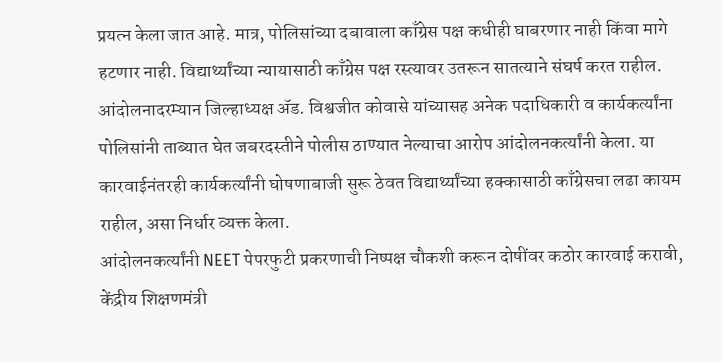प्रयत्न केला जात आहे. मात्र, पोलिसांच्या दबावाला काँग्रेस पक्ष कधीही घाबरणार नाही किंवा मागे हटणार नाही. विद्यार्थ्यांच्या न्यायासाठी काँग्रेस पक्ष रस्त्यावर उतरून सातत्याने संघर्ष करत राहील.
आंदोलनादरम्यान जिल्हाध्यक्ष ॲड. विश्वजीत कोवासे यांच्यासह अनेक पदाधिकारी व कार्यकर्त्यांना पोलिसांनी ताब्यात घेत जबरदस्तीने पोलीस ठाण्यात नेल्याचा आरोप आंदोलनकर्त्यांनी केला. या कारवाईनंतरही कार्यकर्त्यांनी घोषणाबाजी सुरू ठेवत विद्यार्थ्यांच्या हक्कासाठी काँग्रेसचा लढा कायम राहील, असा निर्धार व्यक्त केला.
आंदोलनकर्त्यांनी NEET पेपरफुटी प्रकरणाची निष्पक्ष चौकशी करून दोषींवर कठोर कारवाई करावी, केंद्रीय शिक्षणमंत्री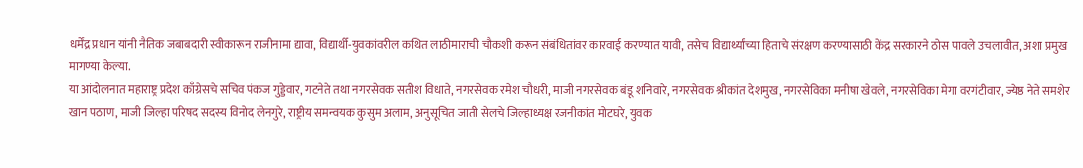धर्मेंद्र प्रधान यांनी नैतिक जबाबदारी स्वीकारून राजीनामा द्यावा, विद्यार्थी-युवकांवरील कथित लाठीमाराची चौकशी करून संबंधितांवर कारवाई करण्यात यावी, तसेच विद्यार्थ्यांच्या हिताचे संरक्षण करण्यासाठी केंद्र सरकारने ठोस पावले उचलावीत, अशा प्रमुख मागण्या केल्या.
या आंदोलनात महाराष्ट्र प्रदेश काँग्रेसचे सचिव पंकज गुड्डेवार, गटनेते तथा नगरसेवक सतीश विधाते, नगरसेवक रमेश चौधरी, माजी नगरसेवक बंडू शनिवारे, नगरसेवक श्रीकांत देशमुख, नगरसेविका मनीषा खेवले, नगरसेविका मेगा वरगंटीवार, ज्येष्ठ नेते समशेर खान पठाण, माजी जिल्हा परिषद सदस्य विनोद लेनगुरे, राष्ट्रीय समन्वयक कुसुम अलाम, अनुसूचित जाती सेलचे जिल्हाध्यक्ष रजनीकांत मोटघरे, युवक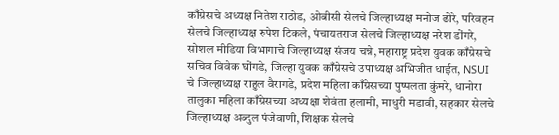काँग्रेसचे अध्यक्ष नितेश राठोड, ओबीसी सेलचे जिल्हाध्यक्ष मनोज ढोरे, परिवहन सेलचे जिल्हाध्यक्ष रुपेश टिकले, पंचायतराज सेलचे जिल्हाध्यक्ष नरेश डोंगरे, सोशल मीडिया विभागाचे जिल्हाध्यक्ष संजय चन्ने, महाराष्ट्र प्रदेश युवक काँग्रेसचे सचिव विवेक घोंगडे, जिल्हा युवक काँग्रेसचे उपाध्यक्ष अभिजीत धाईत, NSUI चे जिल्हाध्यक्ष राहुल वैरागडे, प्रदेश महिला काँग्रेसच्या पुष्पलता कुंमरे, धानोरा तालुका महिला काँग्रेसच्या अध्यक्षा शेवंता हलामी, माधुरी मडावी, सहकार सेलचे जिल्हाध्यक्ष अब्दुल पंजेवाणी, शिक्षक सेलचे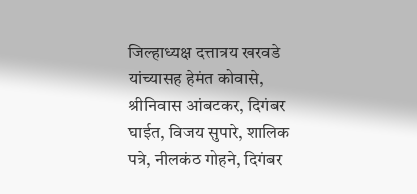जिल्हाध्यक्ष दत्तात्रय खरवडे यांच्यासह हेमंत कोवासे, श्रीनिवास आंबटकर, दिगंबर घाईत, विजय सुपारे, शालिक पत्रे, नीलकंठ गोहने, दिगंबर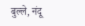बुल्ले, नंदू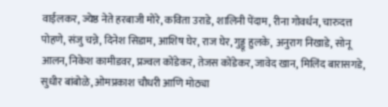वाईलकर, ज्येष्ठ नेते हरबाजी मोरे, कविता उराडे, शालिनी पेंदाम, रीना गोवर्धन, चारुदत्त पोहणे, संजु चन्ने, दिनेश सिडाम, आशिष घेर, राज घेर, गुड्डू हुलके, अनुराग निखाडे, सोनू आलन, निकेश कामीडवर, प्रज्वल कोंडेकर, तेजस कोंडेकर, जावेद खान, मिलिंद बारासगडे, सुधीर बांबोळे, ओमप्रकाश चौधरी आणि मोठ्या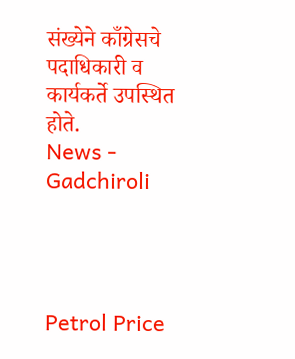संख्येने काँग्रेसचे पदाधिकारी व कार्यकर्ते उपस्थित होते.
News - Gadchiroli




Petrol Price